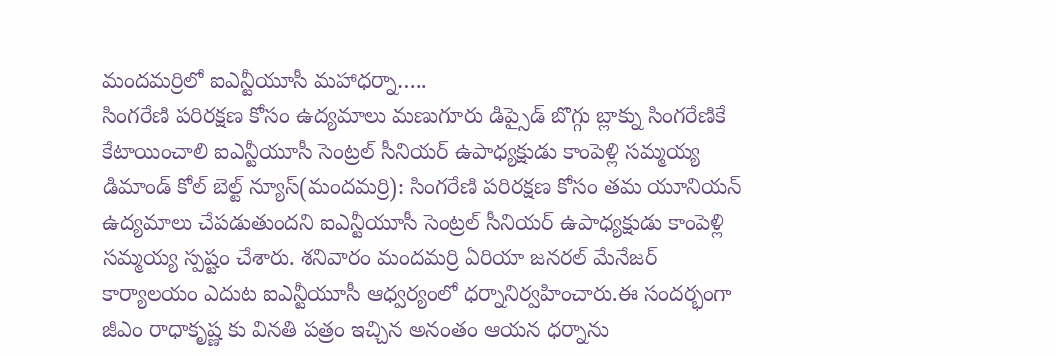మందమర్రిలో ఐఎన్టీయూసీ మహాధర్నా…..
సింగరేణి పరిరక్షణ కోసం ఉద్యమాలు మణుగూరు డిప్సైడ్ బొగ్గు బ్లాక్ను సింగరేణికే కేటాయించాలి ఐఎన్టీయూసీ సెంట్రల్ సీనియర్ ఉపాధ్యక్షుడు కాంపెళ్లి సమ్మయ్య డిమాండ్ కోల్ బెల్ట్ న్యూస్(మందమర్రి): సింగరేణి పరిరక్షణ కోసం తమ యూనియన్ ఉద్యమాలు చేపడుతుందని ఐఎన్టీయూసీ సెంట్రల్ సీనియర్ ఉపాధ్యక్షుడు కాంపెళ్లి సమ్మయ్య స్పష్టం చేశారు. శనివారం మందమర్రి ఏరియా జనరల్ మేనేజర్ కార్యాలయం ఎదుట ఐఎన్టీయూసీ ఆధ్వర్యంలో ధర్నానిర్వహించారు.ఈ సందర్భంగా జీఎం రాధాకృష్ణ కు వినతి పత్రం ఇచ్చిన అనంతం ఆయన ధర్నాను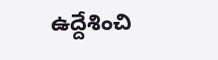ఉద్దేశించి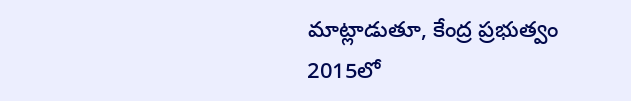మాట్లాడుతూ, కేంద్ర ప్రభుత్వం 2015లో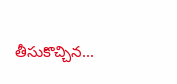తీసుకొచ్చిన...